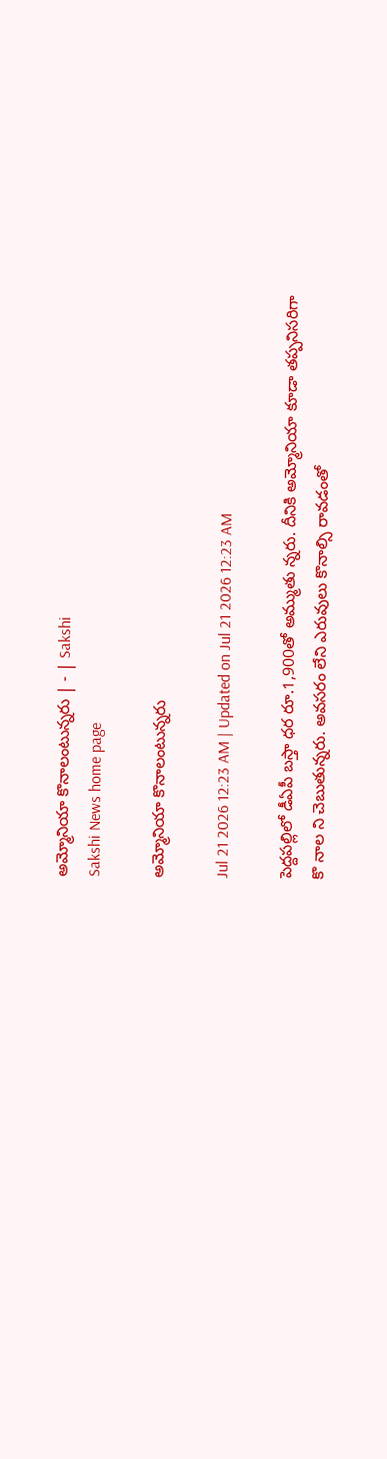అమ్మోనియా కొనాలంటున్నరు | - | Sakshi
Sakshi News home page

అమ్మోనియా కొనాలంటున్నరు

Jul 21 2026 12:23 AM | Updated on Jul 21 2026 12:23 AM

పెద్దపల్లిలో డీఏపీ బస్తా ధర రూ.1,900తో అమ్ముతు న్నరు. దీనికి అమ్మోనియా కూడా తప్పనిసరిగా కొ నాల ని చెబుతున్నరు. అవసరం లేని ఎరువులు కొనాల్సి రావడంతో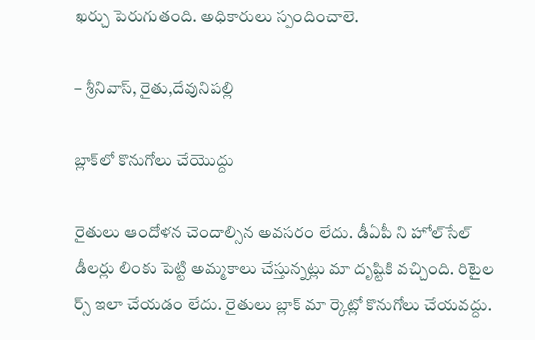ఖర్చు పెరుగుతంది. అధికారులు స్పందించాలె.

– శ్రీనివాస్‌, రైతు,దేవునిపల్లి

బ్లాక్‌లో కొనుగోలు చేయొద్దు

రైతులు ఆందోళన చెందాల్సిన అవసరం లేదు. డీఏపీ ని హోల్‌సేల్‌ డీలర్లు లింకు పెట్టి అమ్మకాలు చేస్తున్నట్లు మా దృష్టికి వచ్చింది. రిటైల ర్స్‌ ఇలా చేయడం లేదు. రైతులు బ్లాక్‌ మా ర్కెట్లో కొనుగోలు చేయవద్దు.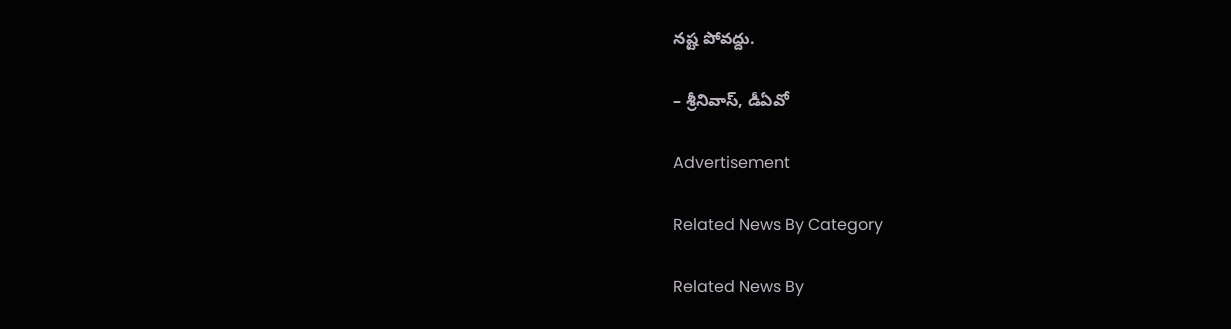నష్ట పోవద్దు.

– శ్రీనివాస్‌, డీఏవో

Advertisement

Related News By Category

Related News By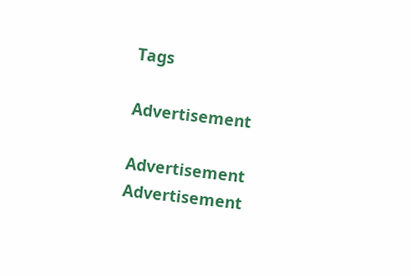Tags

Advertisement

Advertisement
Advertisement